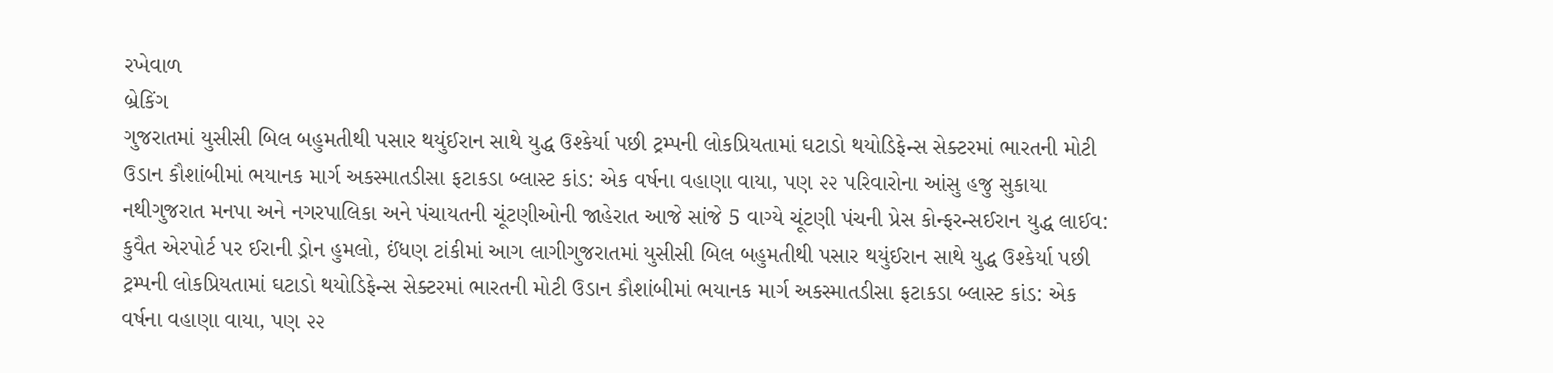રખેવાળ
બ્રેકિંગ
ગુજરાતમાં યુસીસી બિલ બહુમતીથી પસાર થયુંઈરાન સાથે યુદ્ધ ઉશ્કેર્યા પછી ટ્રમ્પની લોકપ્રિયતામાં ઘટાડો થયોડિફેન્સ સેક્ટરમાં ભારતની મોટી ઉડાન કૌશાંબીમાં ભયાનક માર્ગ અકસ્માતડીસા ફટાકડા બ્લાસ્ટ કાંડ: એક વર્ષના વહાણા વાયા, પણ ૨૨ પરિવારોના આંસુ હજુ સુકાયા નથીગુજરાત મનપા અને નગરપાલિકા અને પંચાયતની ચૂંટણીઓની જાહેરાત આજે સાંજે 5 વાગ્યે ચૂંટણી પંચની પ્રેસ કોન્ફરન્સઈરાન યુદ્ધ લાઈવ: કુવૈત એરપોર્ટ પર ઈરાની ડ્રોન હુમલો, ઈંધણ ટાંકીમાં આગ લાગીગુજરાતમાં યુસીસી બિલ બહુમતીથી પસાર થયુંઈરાન સાથે યુદ્ધ ઉશ્કેર્યા પછી ટ્રમ્પની લોકપ્રિયતામાં ઘટાડો થયોડિફેન્સ સેક્ટરમાં ભારતની મોટી ઉડાન કૌશાંબીમાં ભયાનક માર્ગ અકસ્માતડીસા ફટાકડા બ્લાસ્ટ કાંડ: એક વર્ષના વહાણા વાયા, પણ ૨૨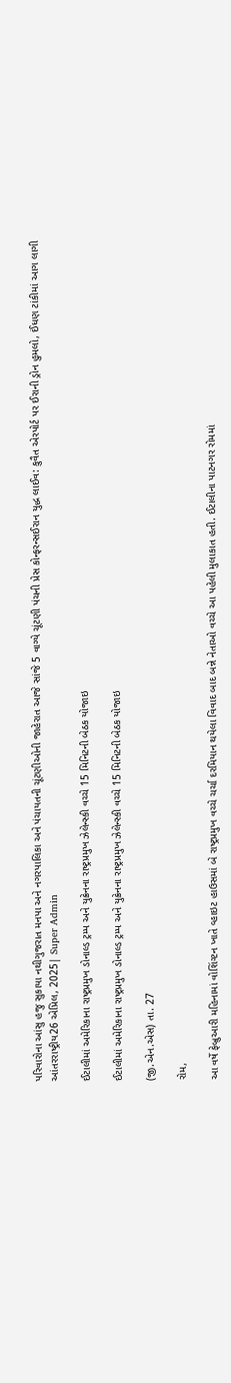પરિવારોના આંસુ હજુ સુકાયા નથીગુજરાત મનપા અને નગરપાલિકા અને પંચાયતની ચૂંટણીઓની જાહેરાત આજે સાંજે 5 વાગ્યે ચૂંટણી પંચની પ્રેસ કોન્ફરન્સઈરાન યુદ્ધ લાઈવ: કુવૈત એરપોર્ટ પર ઈરાની ડ્રોન હુમલો, ઈંધણ ટાંકીમાં આગ લાગી
આંતરરાષ્ટ્રીય26 એપ્રિલ, 2025| Super Admin

ઈટાલીમાં અમેરિકાના રાષ્ટ્રપ્રમુખ ડોનાલ્ડ ટ્રમ્પ અને યુક્રેનના રાષ્ટ્રપ્રમુખ ઝેલેન્સ્કી વચ્ચે 15 મિનિટની બેઠક યોજાઇ

ઈટાલીમાં અમેરિકાના રાષ્ટ્રપ્રમુખ ડોનાલ્ડ ટ્રમ્પ અને યુક્રેનના રાષ્ટ્રપ્રમુખ ઝેલેન્સ્કી વચ્ચે 15 મિનિટની બેઠક યોજાઇ

(જી.એન.એસ) તા. 27

રોમ,

આ વર્ષે ફેબ્રુઆરી મહિનામાં વોશિંગ્ટન ખાતે વ્હાઇટ હાઉસમાં બે રાષ્ટ્રપ્રમુખ વચ્ચે ચર્ચા દરમિયાન થયેલા વિવાદ બાદ બન્ને નેતાઓ વચ્ચે આ પહેલી મુલાકાત હતી. ઈટાલીના પાટનગર રોમમાં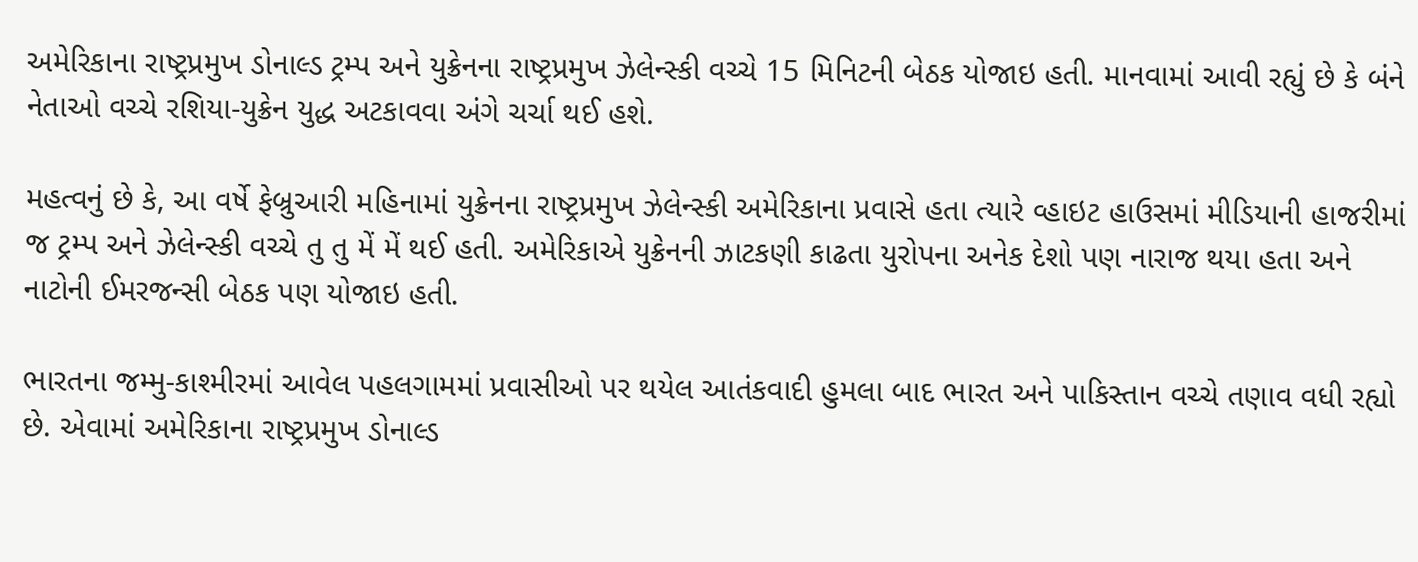અમેરિકાના રાષ્ટ્રપ્રમુખ ડોનાલ્ડ ટ્રમ્પ અને યુક્રેનના રાષ્ટ્રપ્રમુખ ઝેલેન્સ્કી વચ્ચે 15 મિનિટની બેઠક યોજાઇ હતી. માનવામાં આવી રહ્યું છે કે બંને નેતાઓ વચ્ચે રશિયા-યુક્રેન યુદ્ધ અટકાવવા અંગે ચર્ચા થઈ હશે.

મહત્વનું છે કે, આ વર્ષે ફેબ્રુઆરી મહિનામાં યુક્રેનના રાષ્ટ્રપ્રમુખ ઝેલેન્સ્કી અમેરિકાના પ્રવાસે હતા ત્યારે વ્હાઇટ હાઉસમાં મીડિયાની હાજરીમાં જ ટ્રમ્પ અને ઝેલેન્સ્કી વચ્ચે તુ તુ મેં મેં થઈ હતી. અમેરિકાએ યુક્રેનની ઝાટકણી કાઢતા યુરોપના અનેક દેશો પણ નારાજ થયા હતા અને નાટોની ઈમરજન્સી બેઠક પણ યોજાઇ હતી.

ભારતના જમ્મુ-કાશ્મીરમાં આવેલ પહલગામમાં પ્રવાસીઓ પર થયેલ આતંકવાદી હુમલા બાદ ભારત અને પાકિસ્તાન વચ્ચે તણાવ વધી રહ્યો છે. એવામાં અમેરિકાના રાષ્ટ્રપ્રમુખ ડોનાલ્ડ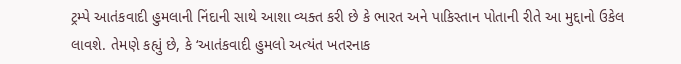ટ્રમ્પે આતંકવાદી હુમલાની નિંદાની સાથે આશા વ્યક્ત કરી છે કે ભારત અને પાકિસ્તાન પોતાની રીતે આ મુદ્દાનો ઉકેલ લાવશે. તેમણે કહ્યું છે, કે ‘આતંકવાદી હુમલો અત્યંત ખતરનાક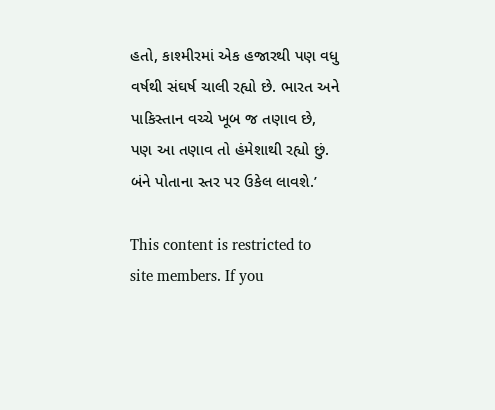હતો, કાશ્મીરમાં એક હજારથી પણ વધુ વર્ષથી સંઘર્ષ ચાલી રહ્યો છે. ભારત અને પાકિસ્તાન વચ્ચે ખૂબ જ તણાવ છે, પણ આ તણાવ તો હંમેશાથી રહ્યો છું. બંને પોતાના સ્તર પર ઉકેલ લાવશે.’

This content is restricted to site members. If you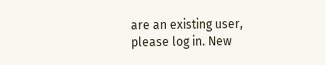are an existing user, please log in. New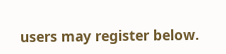users may register below.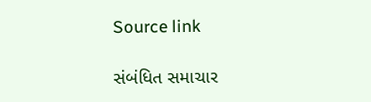Source link

સંબંધિત સમાચાર